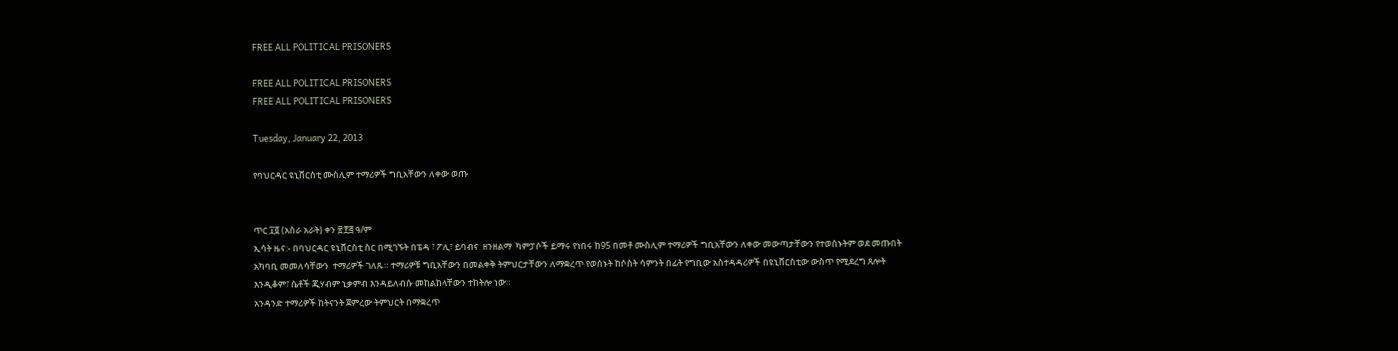FREE ALL POLITICAL PRISONERS

FREE ALL POLITICAL PRISONERS
FREE ALL POLITICAL PRISONERS

Tuesday, January 22, 2013

የባህርዳር ዩኒቨርስቲ ሙስሊም ተማሪዎች ግቢአቸውን ለቀው ወጡ


ጥር ፲፬ (አስራ አራት) ቀን ፳፻፭ ዓ/ም
ኢሳት ዜና:- በባህርዳር ዩኒቨርስቲ ስር በሚገኙት በፔዳ ፣ ፖሊ፣ ይባብና  ዘንዘልማ  ካምፓሶች ይማሩ የነበሩ ከ95 በመቶ ሙስሊም ተማሪዎች ግቢአቸውን ለቀው መውጣታቸውን የተወሰኑትም ወደ መጡበት አካባቢ መመለሳቸውን  ተማሪዎች ገለጹ። ተማሪዎቹ ግቢአቸውን በመልቀቅ ትምህርታቸውን ለማቋረጥ የወሰኑት ከሶስት ሳምንት በፊት የግቢው አስተዳዳሪዎች በዩኒቨርስቲው ውስጥ የሚደረግ ጸሎት እንዲቆም፣ ሴቶች ጂሃብም ኒቃምብ እንዳይለብሱ መከልከላቸውን ተከትሎ ነው።
አንዳንድ ተማሪዎች ከትናንት ጀምረው ትምህርት በማቋረጥ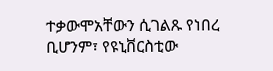ተቃውሞአቸውን ሲገልጹ የነበረ ቢሆንም፣ የዩኒቨርስቲው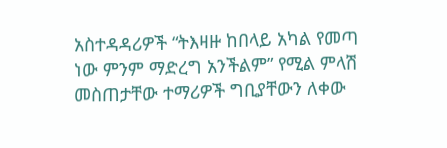አስተዳዳሪዎች “ትእዛዙ ከበላይ አካል የመጣ ነው ምንም ማድረግ አንችልም” የሚል ምላሽ መስጠታቸው ተማሪዎች ግቢያቸውን ለቀው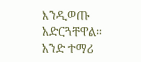እንዲወጡ አድርጓቸዋል። አንድ ተማሪ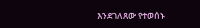እንደገለጸው የተወሰኑ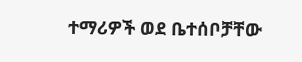ተማሪዎች ወደ ቤተሰቦቻቸው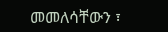መመለሳቸውን ፣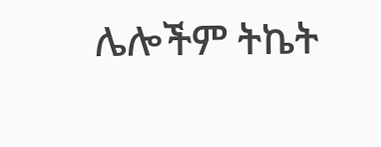ሌሎችም ትኬት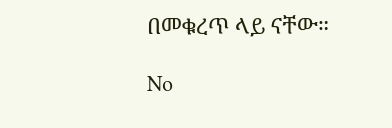በመቁረጥ ላይ ናቸው።

No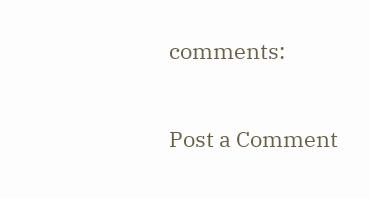comments:

Post a Comment